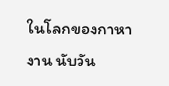ในโลกของกาหางาน นับวัน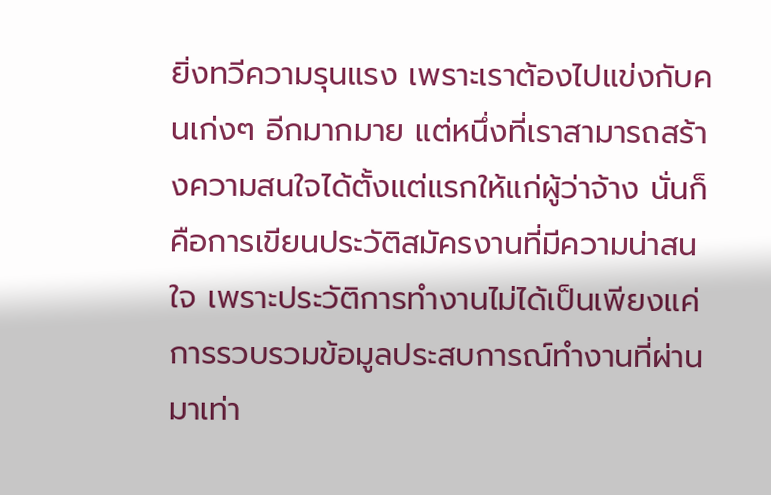ยิ่งทวีความรุนแรง เพราะเราต้องไปแข่งกับคนเก่งๆ อีกมากมาย แต่หนึ่งที่เราสามารถสร้างความสนใจได้ตั้งแต่แรกให้แก่ผู้ว่าจ้าง นั่นก็คือการเขียนประวัติสมัครงานที่มีความน่าสนใจ เพราะประวัติการทำงานไม่ได้เป็นเพียงแค่การรวบรวมข้อมูลประสบการณ์ทำงานที่ผ่านมาเท่า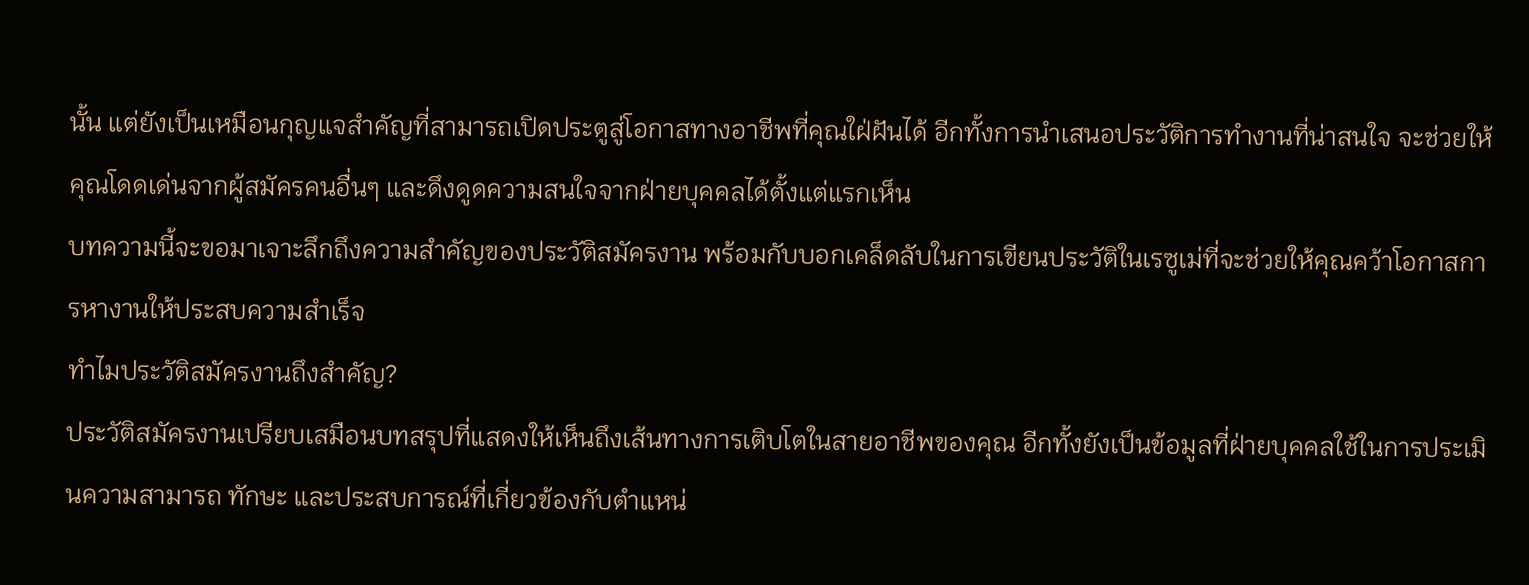นั้น แต่ยังเป็นเหมือนกุญแจสำคัญที่สามารถเปิดประตูสู่โอกาสทางอาชีพที่คุณใฝ่ฝันได้ อีกทั้งการนำเสนอประวัติการทำงานที่น่าสนใจ จะช่วยให้คุณโดดเด่นจากผู้สมัครคนอื่นๆ และดึงดูดความสนใจจากฝ่ายบุคคลได้ตั้งแต่แรกเห็น
บทความนี้จะขอมาเจาะลึกถึงความสำคัญของประวัติสมัครงาน พร้อมกับบอกเคล็ดลับในการเขียนประวัติในเรซูเม่ที่จะช่วยให้คุณคว้าโอกาสการหางานให้ประสบความสำเร็จ
ทำไมประวัติสมัครงานถึงสำคัญ?
ประวัติสมัครงานเปรียบเสมือนบทสรุปที่แสดงให้เห็นถึงเส้นทางการเติบโตในสายอาชีพของคุณ อีกทั้งยังเป็นข้อมูลที่ฝ่ายบุคคลใช้ในการประเมินความสามารถ ทักษะ และประสบการณ์ที่เกี่ยวข้องกับตำแหน่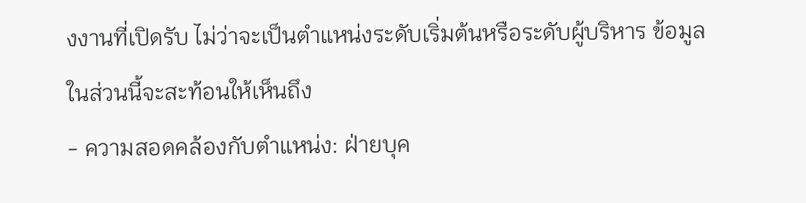งงานที่เปิดรับ ไม่ว่าจะเป็นตำแหน่งระดับเริ่มต้นหรือระดับผู้บริหาร ข้อมูลในส่วนนี้จะสะท้อนให้เห็นถึง
- ความสอดคล้องกับตำแหน่ง: ฝ่ายบุค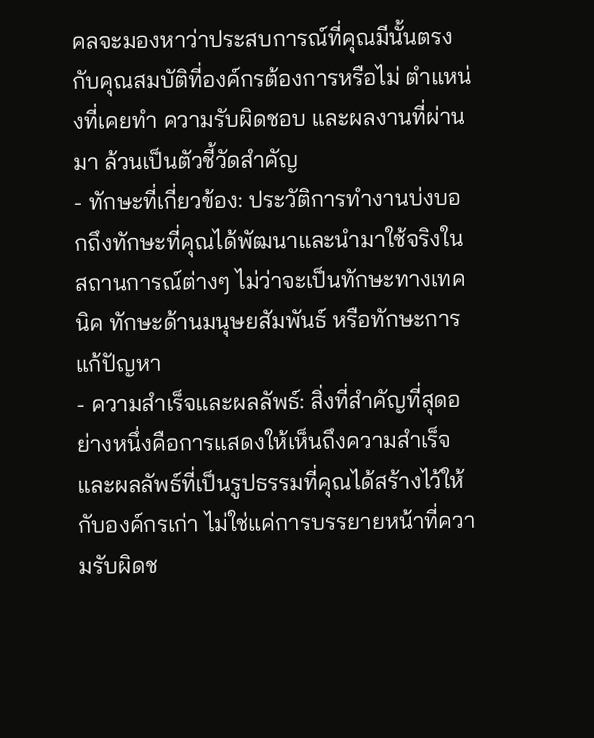คลจะมองหาว่าประสบการณ์ที่คุณมีนั้นตรงกับคุณสมบัติที่องค์กรต้องการหรือไม่ ตำแหน่งที่เคยทำ ความรับผิดชอบ และผลงานที่ผ่านมา ล้วนเป็นตัวชี้วัดสำคัญ
- ทักษะที่เกี่ยวข้อง: ประวัติการทำงานบ่งบอกถึงทักษะที่คุณได้พัฒนาและนำมาใช้จริงในสถานการณ์ต่างๆ ไม่ว่าจะเป็นทักษะทางเทคนิค ทักษะด้านมนุษยสัมพันธ์ หรือทักษะการแก้ปัญหา
- ความสำเร็จและผลลัพธ์: สิ่งที่สำคัญที่สุดอย่างหนึ่งคือการแสดงให้เห็นถึงความสำเร็จและผลลัพธ์ที่เป็นรูปธรรมที่คุณได้สร้างไว้ให้กับองค์กรเก่า ไม่ใช่แค่การบรรยายหน้าที่ความรับผิดช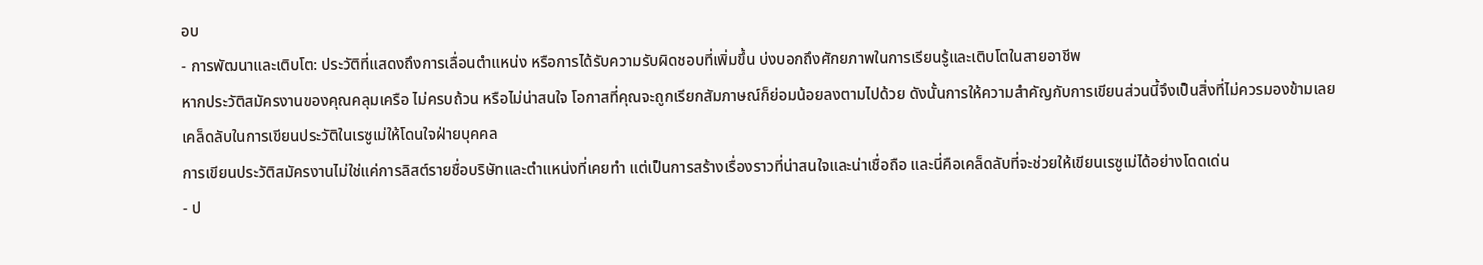อบ
- การพัฒนาและเติบโต: ประวัติที่แสดงถึงการเลื่อนตำแหน่ง หรือการได้รับความรับผิดชอบที่เพิ่มขึ้น บ่งบอกถึงศักยภาพในการเรียนรู้และเติบโตในสายอาชีพ
หากประวัติสมัครงานของคุณคลุมเครือ ไม่ครบถ้วน หรือไม่น่าสนใจ โอกาสที่คุณจะถูกเรียกสัมภาษณ์ก็ย่อมน้อยลงตามไปด้วย ดังนั้นการให้ความสำคัญกับการเขียนส่วนนี้จึงเป็นสิ่งที่ไม่ควรมองข้ามเลย
เคล็ดลับในการเขียนประวัติในเรซูเม่ให้โดนใจฝ่ายบุคคล
การเขียนประวัติสมัครงานไม่ใช่แค่การลิสต์รายชื่อบริษัทและตำแหน่งที่เคยทำ แต่เป็นการสร้างเรื่องราวที่น่าสนใจและน่าเชื่อถือ และนี่คือเคล็ดลับที่จะช่วยให้เขียนเรซูเม่ได้อย่างโดดเด่น
- ป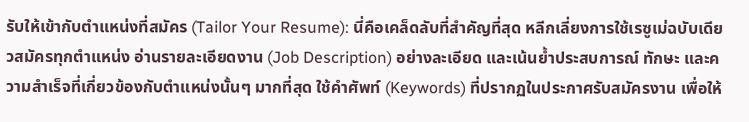รับให้เข้ากับตำแหน่งที่สมัคร (Tailor Your Resume): นี่คือเคล็ดลับที่สำคัญที่สุด หลีกเลี่ยงการใช้เรซูเม่ฉบับเดียวสมัครทุกตำแหน่ง อ่านรายละเอียดงาน (Job Description) อย่างละเอียด และเน้นย้ำประสบการณ์ ทักษะ และความสำเร็จที่เกี่ยวข้องกับตำแหน่งนั้นๆ มากที่สุด ใช้คำศัพท์ (Keywords) ที่ปรากฏในประกาศรับสมัครงาน เพื่อให้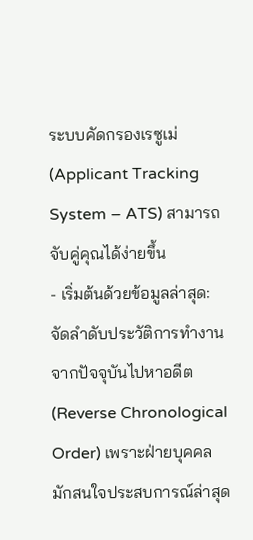ระบบคัดกรองเรซูเม่ (Applicant Tracking System – ATS) สามารถจับคู่คุณได้ง่ายขึ้น
- เริ่มต้นด้วยข้อมูลล่าสุด: จัดลำดับประวัติการทำงานจากปัจจุบันไปหาอดีต (Reverse Chronological Order) เพราะฝ่ายบุคคลมักสนใจประสบการณ์ล่าสุด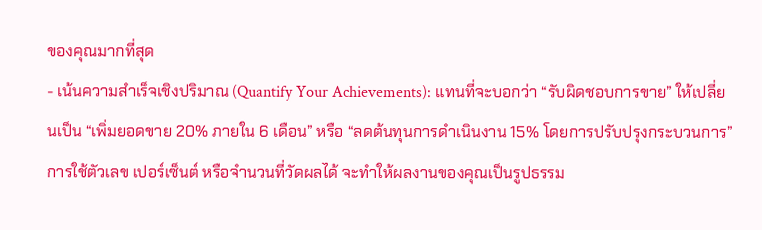ของคุณมากที่สุด
- เน้นความสำเร็จเชิงปริมาณ (Quantify Your Achievements): แทนที่จะบอกว่า “รับผิดชอบการขาย” ให้เปลี่ยนเป็น “เพิ่มยอดขาย 20% ภายใน 6 เดือน” หรือ “ลดต้นทุนการดำเนินงาน 15% โดยการปรับปรุงกระบวนการ” การใช้ตัวเลข เปอร์เซ็นต์ หรือจำนวนที่วัดผลได้ จะทำให้ผลงานของคุณเป็นรูปธรรม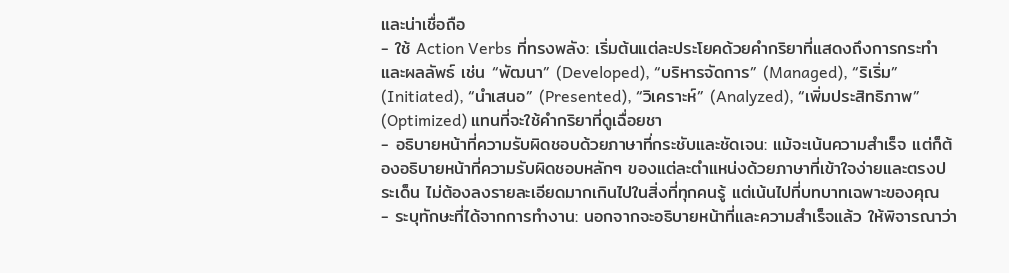และน่าเชื่อถือ
- ใช้ Action Verbs ที่ทรงพลัง: เริ่มต้นแต่ละประโยคด้วยคำกริยาที่แสดงถึงการกระทำและผลลัพธ์ เช่น “พัฒนา” (Developed), “บริหารจัดการ” (Managed), “ริเริ่ม” (Initiated), “นำเสนอ” (Presented), “วิเคราะห์” (Analyzed), “เพิ่มประสิทธิภาพ” (Optimized) แทนที่จะใช้คำกริยาที่ดูเฉื่อยชา
- อธิบายหน้าที่ความรับผิดชอบด้วยภาษาที่กระชับและชัดเจน: แม้จะเน้นความสำเร็จ แต่ก็ต้องอธิบายหน้าที่ความรับผิดชอบหลักๆ ของแต่ละตำแหน่งด้วยภาษาที่เข้าใจง่ายและตรงประเด็น ไม่ต้องลงรายละเอียดมากเกินไปในสิ่งที่ทุกคนรู้ แต่เน้นไปที่บทบาทเฉพาะของคุณ
- ระบุทักษะที่ได้จากการทำงาน: นอกจากจะอธิบายหน้าที่และความสำเร็จแล้ว ให้พิจารณาว่า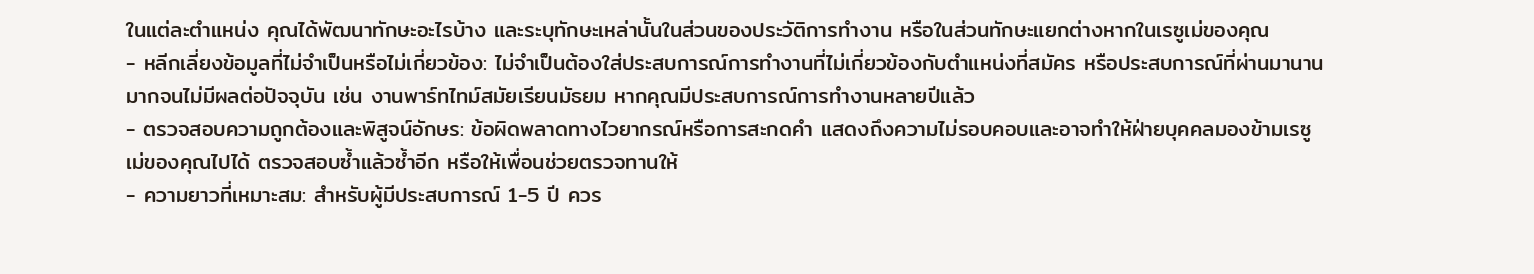ในแต่ละตำแหน่ง คุณได้พัฒนาทักษะอะไรบ้าง และระบุทักษะเหล่านั้นในส่วนของประวัติการทำงาน หรือในส่วนทักษะแยกต่างหากในเรซูเม่ของคุณ
- หลีกเลี่ยงข้อมูลที่ไม่จำเป็นหรือไม่เกี่ยวข้อง: ไม่จำเป็นต้องใส่ประสบการณ์การทำงานที่ไม่เกี่ยวข้องกับตำแหน่งที่สมัคร หรือประสบการณ์ที่ผ่านมานานมากจนไม่มีผลต่อปัจจุบัน เช่น งานพาร์ทไทม์สมัยเรียนมัธยม หากคุณมีประสบการณ์การทำงานหลายปีแล้ว
- ตรวจสอบความถูกต้องและพิสูจน์อักษร: ข้อผิดพลาดทางไวยากรณ์หรือการสะกดคำ แสดงถึงความไม่รอบคอบและอาจทำให้ฝ่ายบุคคลมองข้ามเรซูเม่ของคุณไปได้ ตรวจสอบซ้ำแล้วซ้ำอีก หรือให้เพื่อนช่วยตรวจทานให้
- ความยาวที่เหมาะสม: สำหรับผู้มีประสบการณ์ 1-5 ปี ควร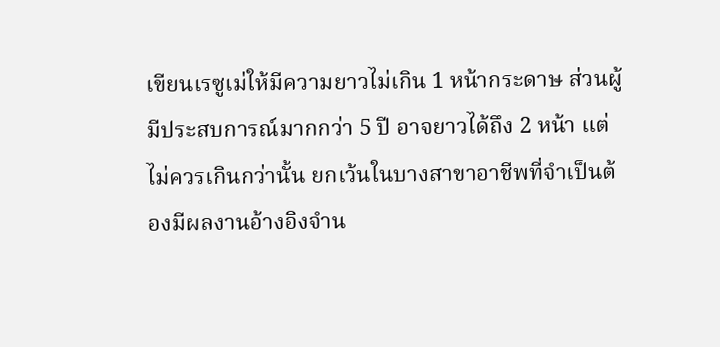เขียนเรซูเม่ให้มีความยาวไม่เกิน 1 หน้ากระดาษ ส่วนผู้มีประสบการณ์มากกว่า 5 ปี อาจยาวได้ถึง 2 หน้า แต่ไม่ควรเกินกว่านั้น ยกเว้นในบางสาขาอาชีพที่จำเป็นต้องมีผลงานอ้างอิงจำน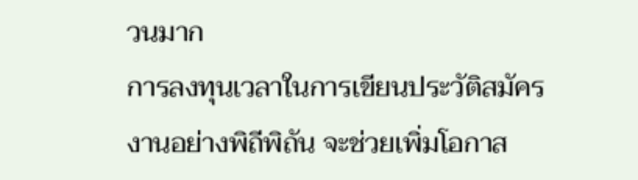วนมาก
การลงทุนเวลาในการเขียนประวัติสมัครงานอย่างพิถีพิถัน จะช่วยเพิ่มโอกาส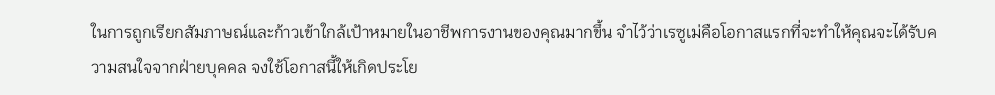ในการถูกเรียกสัมภาษณ์และก้าวเข้าใกล้เป้าหมายในอาชีพการงานของคุณมากขึ้น จำไว้ว่าเรซูเม่คือโอกาสแรกที่จะทำให้คุณจะได้รับความสนใจจากฝ่ายบุคคล จงใช้โอกาสนี้ให้เกิดประโย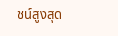ชน์สูงสุด